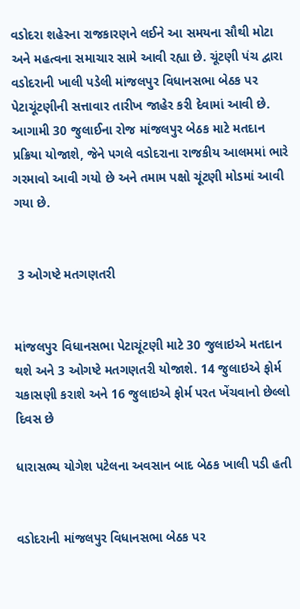વડોદરા શહેરના રાજકારણને લઈને આ સમયના સૌથી મોટા અને મહત્વના સમાચાર સામે આવી રહ્યા છે. ચૂંટણી પંચ દ્વારા વડોદરાની ખાલી પડેલી માંજલપુર વિધાનસભા બેઠક પર પેટાચૂંટણીની સત્તાવાર તારીખ જાહેર કરી દેવામાં આવી છે. આગામી 30 જુલાઈના રોજ માંજલપુર બેઠક માટે મતદાન પ્રક્રિયા યોજાશે, જેને પગલે વડોદરાના રાજકીય આલમમાં ભારે ગરમાવો આવી ગયો છે અને તમામ પક્ષો ચૂંટણી મોડમાં આવી ગયા છે.


 3 ઓગષ્ટે મતગણતરી


માંજલપુર વિધાનસભા પેટાચૂંટણી માટે 30 જુલાઇએ મતદાન થશે અને 3 ઓગષ્ટે મતગણતરી યોજાશે. 14 જુલાઇએ ફોર્મ ચકાસણી કરાશે અને 16 જુલાઇએ ફોર્મ પરત ખેંચવાનો છેલ્લો દિવસ છે

ધારાસભ્ય યોગેશ પટેલના અવસાન બાદ બેઠક ખાલી પડી હતી


વડોદરાની માંજલપુર વિધાનસભા બેઠક પર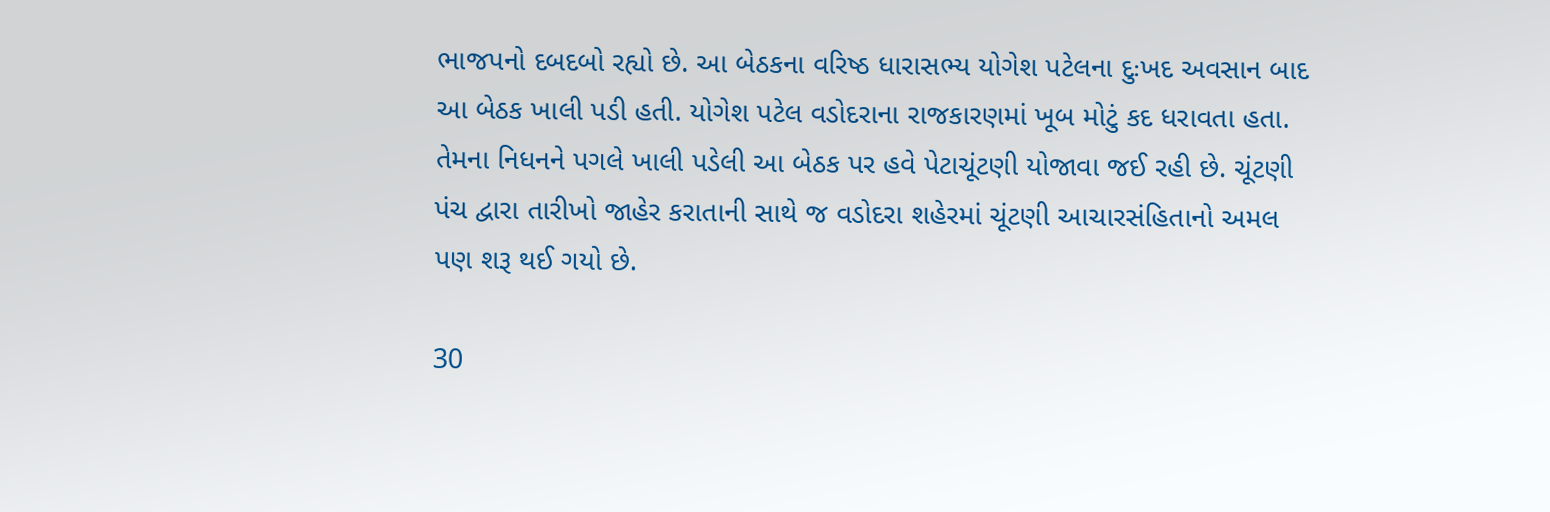ભાજપનો દબદબો રહ્યો છે. આ બેઠકના વરિષ્ઠ ધારાસભ્ય યોગેશ પટેલના દુઃખદ અવસાન બાદ આ બેઠક ખાલી પડી હતી. યોગેશ પટેલ વડોદરાના રાજકારણમાં ખૂબ મોટું કદ ધરાવતા હતા. તેમના નિધનને પગલે ખાલી પડેલી આ બેઠક પર હવે પેટાચૂંટણી યોજાવા જઈ રહી છે. ચૂંટણી પંચ દ્વારા તારીખો જાહેર કરાતાની સાથે જ વડોદરા શહેરમાં ચૂંટણી આચારસંહિતાનો અમલ પણ શરૂ થઈ ગયો છે.

30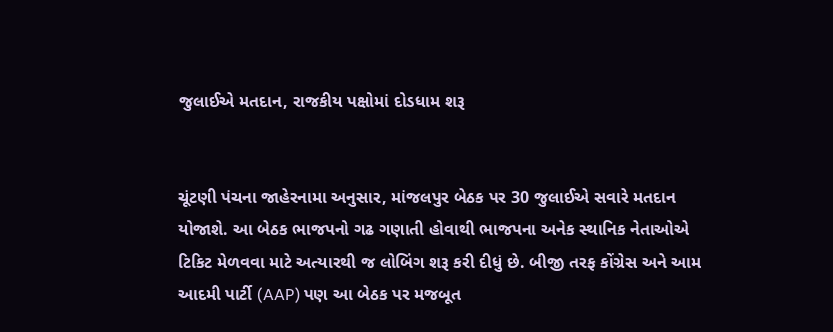જુલાઈએ મતદાન, રાજકીય પક્ષોમાં દોડધામ શરૂ


ચૂંટણી પંચના જાહેરનામા અનુસાર, માંજલપુર બેઠક પર 30 જુલાઈએ સવારે મતદાન યોજાશે. આ બેઠક ભાજપનો ગઢ ગણાતી હોવાથી ભાજપના અનેક સ્થાનિક નેતાઓએ ટિકિટ મેળવવા માટે અત્યારથી જ લોબિંગ શરૂ કરી દીધું છે. બીજી તરફ કોંગ્રેસ અને આમ આદમી પાર્ટી (AAP) પણ આ બેઠક પર મજબૂત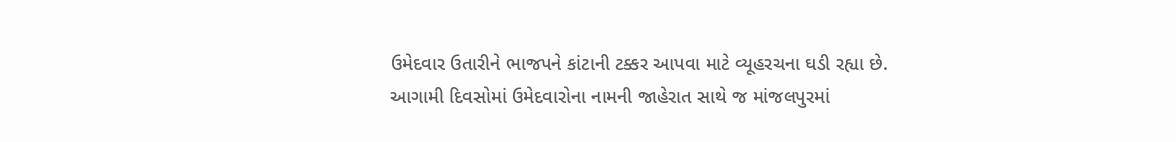ઉમેદવાર ઉતારીને ભાજપને કાંટાની ટક્કર આપવા માટે વ્યૂહરચના ઘડી રહ્યા છે. આગામી દિવસોમાં ઉમેદવારોના નામની જાહેરાત સાથે જ માંજલપુરમાં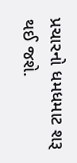પ્રચારનો ધમધમાટ શરૂ થઈ જશે.